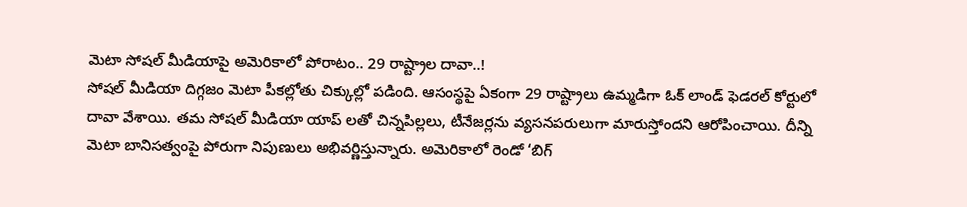మెటా సోషల్ మీడియాపై అమెరికాలో పోరాటం.. 29 రాష్ట్రాల దావా..!
సోషల్ మీడియా దిగ్గజం మెటా పీకల్లోతు చిక్కుల్లో పడింది. ఆసంస్థపై ఏకంగా 29 రాష్ట్రాలు ఉమ్మడిగా ఓక్ లాండ్ ఫెడరల్ కోర్టులో దావా వేశాయి. తమ సోషల్ మీడియా యాప్ లతో చిన్నపిల్లలు, టీనేజర్లను వ్యసనపరులుగా మారుస్తోందని ఆరోపించాయి. దీన్ని మెటా బానిసత్వంపై పోరుగా నిపుణులు అభివర్ణిస్తున్నారు. అమెరికాలో రెండో ‘బిగ్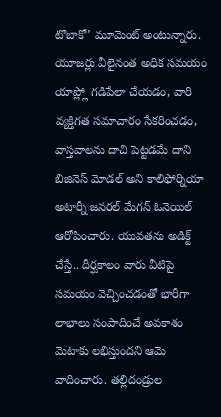టొబాకో’ మూమెంట్ అంటున్నారు.
యూజర్లు వీలైనంత అధిక సమయం యాప్ల్లో గడిపేలా చేయడం, వారి వ్యక్తిగత సమాచారం సేకరించడం, వాస్తవాలను దాచి పెట్టడమే దాని బిజినెస్ మోడల్ అని కాలిఫోర్నియా అటార్నీ జనరల్ మేగన్ ఓనెయిల్ ఆరోపించారు. యువతను అడిక్ట్ చేస్తే.. దీర్ఘకాలం వారు వీటిపై సమయం వెచ్చించడంతో భారీగా లాభాలు సంపాదించే అవకాశం మెటాకు లభిస్తుందని ఆమె వాదించారు. తల్లిదండ్రుల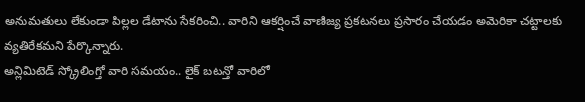అనుమతులు లేకుండా పిల్లల డేటాను సేకరించి.. వారిని ఆకర్షించే వాణిజ్య ప్రకటనలు ప్రసారం చేయడం అమెరికా చట్టాలకు వ్యతిరేకమని పేర్కొన్నారు.
అన్లిమిటెడ్ స్క్రోలింగ్తో వారి సమయం.. లైక్ బటన్తో వారిలో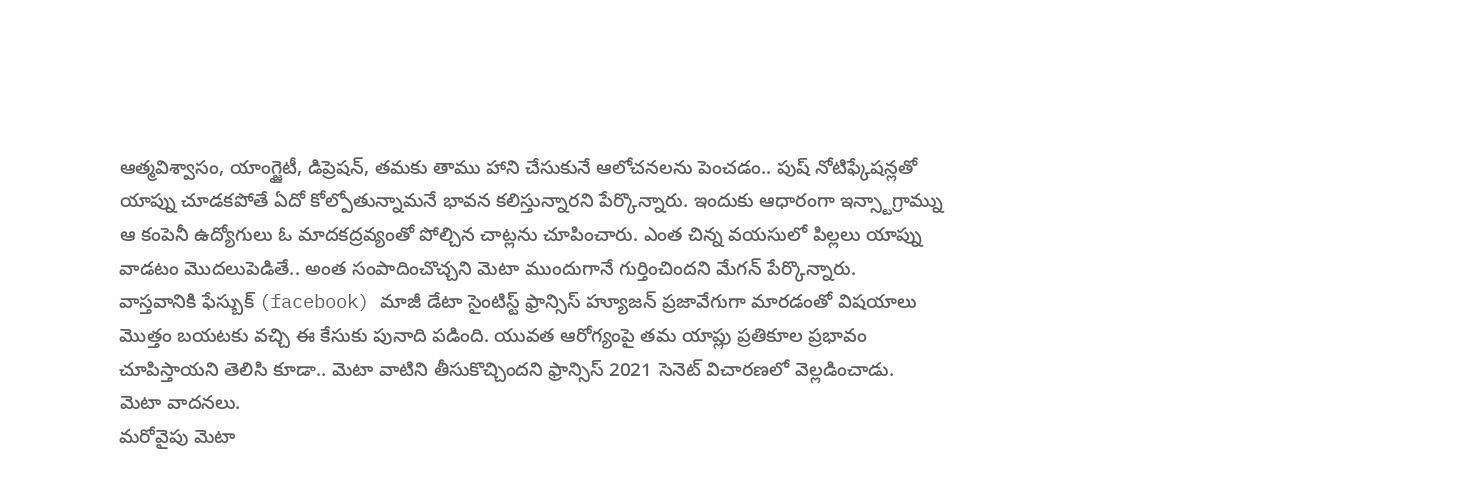ఆత్మవిశ్వాసం, యాంగ్జైటీ, డిప్రెషన్, తమకు తాము హాని చేసుకునే ఆలోచనలను పెంచడం.. పుష్ నోటిఫ్కేషన్లతో యాప్ను చూడకపోతే ఏదో కోల్పోతున్నామనే భావన కలిస్తున్నారని పేర్కొన్నారు. ఇందుకు ఆధారంగా ఇన్స్టాగ్రామ్ను ఆ కంపెనీ ఉద్యోగులు ఓ మాదకద్రవ్యంతో పోల్చిన చాట్లను చూపించారు. ఎంత చిన్న వయసులో పిల్లలు యాప్ను వాడటం మొదలుపెడితే.. అంత సంపాదించొచ్చని మెటా ముందుగానే గుర్తించిందని మేగన్ పేర్కొన్నారు.
వాస్తవానికి ఫేస్బుక్ (facebook) మాజీ డేటా సైంటిస్ట్ ఫ్రాన్సిస్ హ్యూజన్ ప్రజావేగుగా మారడంతో విషయాలు మొత్తం బయటకు వచ్చి ఈ కేసుకు పునాది పడింది. యువత ఆరోగ్యంపై తమ యాప్లు ప్రతికూల ప్రభావం చూపిస్తాయని తెలిసి కూడా.. మెటా వాటిని తీసుకొచ్చిందని ఫ్రాన్సిస్ 2021 సెనెట్ విచారణలో వెల్లడించాడు.
మెటా వాదనలు.
మరోవైపు మెటా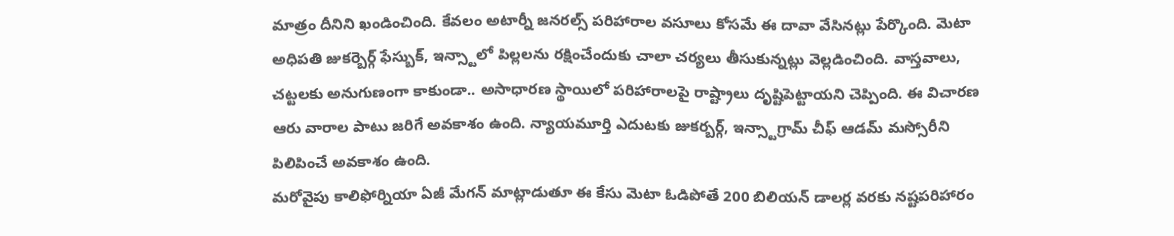మాత్రం దీనిని ఖండించింది. కేవలం అటార్నీ జనరల్స్ పరిహారాల వసూలు కోసమే ఈ దావా వేసినట్లు పేర్కొంది. మెటా అధిపతి జుకర్బెర్గ్ ఫేస్బుక్, ఇన్స్టాలో పిల్లలను రక్షించేందుకు చాలా చర్యలు తీసుకున్నట్లు వెల్లడించింది. వాస్తవాలు, చట్టలకు అనుగుణంగా కాకుండా.. అసాధారణ స్థాయిలో పరిహారాలపై రాష్ట్రాలు దృష్టిపెట్టాయని చెప్పింది. ఈ విచారణ ఆరు వారాల పాటు జరిగే అవకాశం ఉంది. న్యాయమూర్తి ఎదుటకు జుకర్బర్గ్, ఇన్స్టాగ్రామ్ చీఫ్ ఆడమ్ మస్సోరీని పిలిపించే అవకాశం ఉంది.
మరోవైపు కాలిఫోర్నియా ఏజీ మేగన్ మాట్లాడుతూ ఈ కేసు మెటా ఓడిపోతే 200 బిలియన్ డాలర్ల వరకు నష్టపరిహారం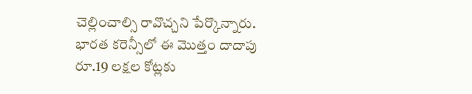చెల్లించాల్సి రావొచ్చని పేర్కొన్నారు. భారత కరెన్సీలో ఈ మొత్తం దాదాపు రూ.19 లక్షల కోట్లకు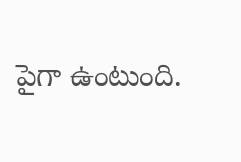పైగా ఉంటుంది.